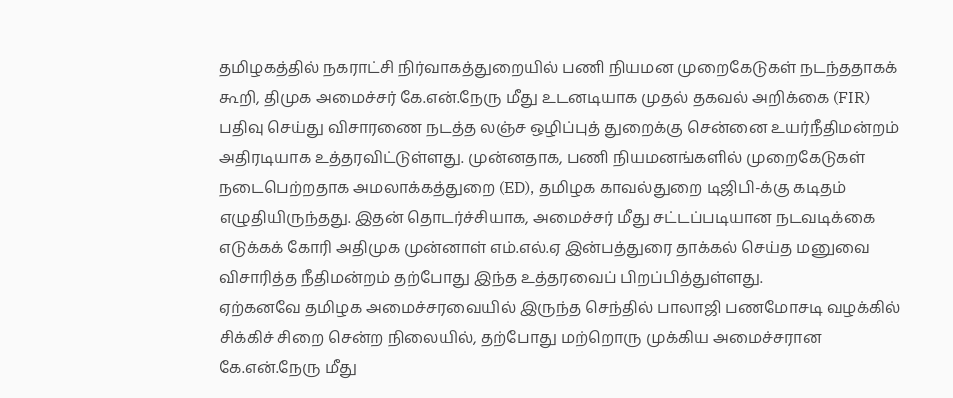தமிழகத்தில் நகராட்சி நிர்வாகத்துறையில் பணி நியமன முறைகேடுகள் நடந்ததாகக் கூறி, திமுக அமைச்சர் கே.என்.நேரு மீது உடனடியாக முதல் தகவல் அறிக்கை (FIR) பதிவு செய்து விசாரணை நடத்த லஞ்ச ஒழிப்புத் துறைக்கு சென்னை உயர்நீதிமன்றம் அதிரடியாக உத்தரவிட்டுள்ளது. முன்னதாக, பணி நியமனங்களில் முறைகேடுகள் நடைபெற்றதாக அமலாக்கத்துறை (ED), தமிழக காவல்துறை டிஜிபி-க்கு கடிதம் எழுதியிருந்தது. இதன் தொடர்ச்சியாக, அமைச்சர் மீது சட்டப்படியான நடவடிக்கை எடுக்கக் கோரி அதிமுக முன்னாள் எம்.எல்.ஏ இன்பத்துரை தாக்கல் செய்த மனுவை விசாரித்த நீதிமன்றம் தற்போது இந்த உத்தரவைப் பிறப்பித்துள்ளது.
ஏற்கனவே தமிழக அமைச்சரவையில் இருந்த செந்தில் பாலாஜி பணமோசடி வழக்கில் சிக்கிச் சிறை சென்ற நிலையில், தற்போது மற்றொரு முக்கிய அமைச்சரான கே.என்.நேரு மீது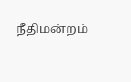நீதிமன்றம்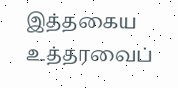இத்தகைய உத்தரவைப்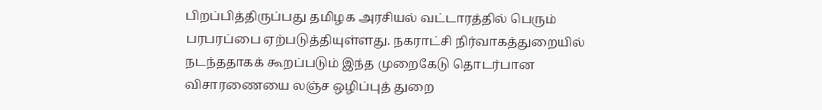பிறப்பித்திருப்பது தமிழக அரசியல் வட்டாரத்தில் பெரும் பரபரப்பை ஏற்படுத்தியுள்ளது. நகராட்சி நிர்வாகத்துறையில் நடந்ததாகக் கூறப்படும் இந்த முறைகேடு தொடர்பான விசாரணையை லஞ்ச ஒழிப்புத் துறை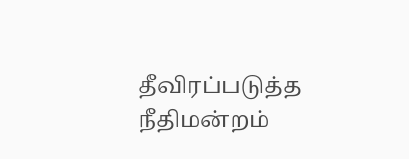தீவிரப்படுத்த நீதிமன்றம்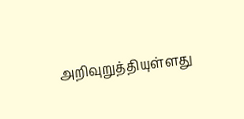அறிவுறுத்தியுள்ளது